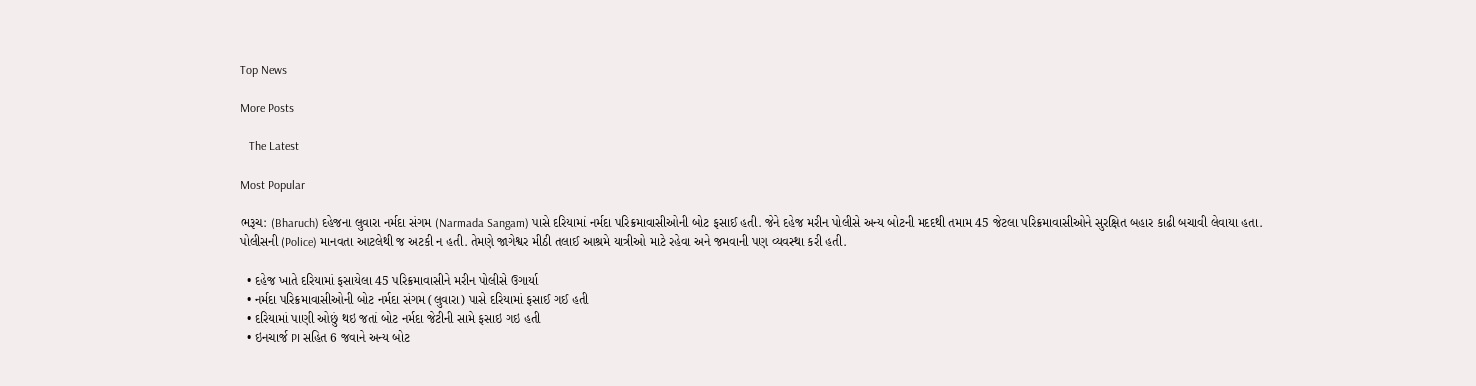Top News

More Posts

   The Latest

Most Popular

ભરૂચ: (Bharuch) દહેજના લુવારા નર્મદા સંગમ (Narmada Sangam) પાસે દરિયામાં નર્મદા પરિક્રમાવાસીઓની બોટ ફસાઈ હતી. જેને દહેજ મરીન પોલીસે અન્ય બોટની મદદથી તમામ 45 જેટલા પરિક્રમાવાસીઓને સુરક્ષિત બહાર કાઢી બચાવી લેવાયા હતા. પોલીસની (Police) માનવતા આટલેથી જ અટકી ન હતી. તેમણે જાગેશ્વર મીઠી તલાઈ આશ્રમે યાત્રીઓ માટે રહેવા અને જમવાની પણ વ્યવસ્થા કરી હતી.

  • દહેજ ખાતે દરિયામાં ફસાયેલા 45 પરિક્રમાવાસીને મરીન પોલીસે ઉગાર્યા
  • નર્મદા પરિક્રમાવાસીઓની બોટ નર્મદા સંગમ (લુવારા) પાસે દરિયામાં ફસાઈ ગઈ હતી
  • દરિયામાં પાણી ઓછું થઇ જતાં બોટ નર્મદા જેટીની સામે ફસાઇ ગઇ હતી
  • ઇનચાર્જ PI સહિત 6 જવાને અન્ય બોટ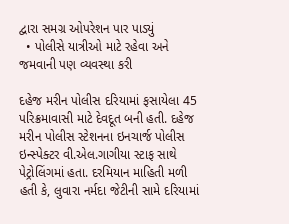દ્વારા સમગ્ર ઓપરેશન પાર પાડ્યું
  • પોલીસે યાત્રીઓ માટે રહેવા અને જમવાની પણ વ્યવસ્થા કરી

દહેજ મરીન પોલીસ દરિયામાં ફસાયેલા 45 પરિક્રમાવાસી માટે દેવદૂત બની હતી. દહેજ મરીન પોલીસ સ્ટેશનના ઇનચાર્જ પોલીસ ઇન્સ્પેક્ટર વી.એલ.ગાગીયા સ્ટાફ સાથે પેટ્રોલિંગમાં હતા. દરમિયાન માહિતી મળી હતી કે, લુવારા નર્મદા જેટીની સામે દરિયામાં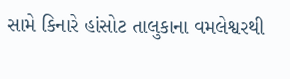સામે કિનારે હાંસોટ તાલુકાના વમલેશ્વરથી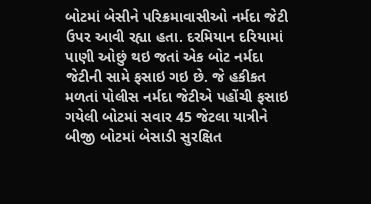બોટમાં બેસીને પરિક્રમાવાસીઓ નર્મદા જેટી ઉપર આવી રહ્યા હતા. દરમિયાન દરિયામાં પાણી ઓછું થઇ જતાં એક બોટ નર્મદા જેટીની સામે ફસાઇ ગઇ છે. જે હકીકત મળતાં પોલીસ નર્મદા જેટીએ પહોંચી ફસાઇ ગયેલી બોટમાં સવાર 45 જેટલા યાત્રીને બીજી બોટમાં બેસાડી સુરક્ષિત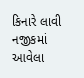કિનારે લાવી નજીકમાં આવેલા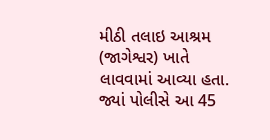મીઠી તલાઇ આશ્રમ (જાગેશ્વર) ખાતે લાવવામાં આવ્યા હતા. જ્યાં પોલીસે આ 45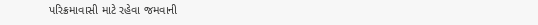પરિક્રમાવાસી માટે રહેવા જમવાની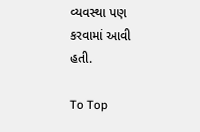વ્યવસ્થા પણ કરવામાં આવી હતી.

To Top